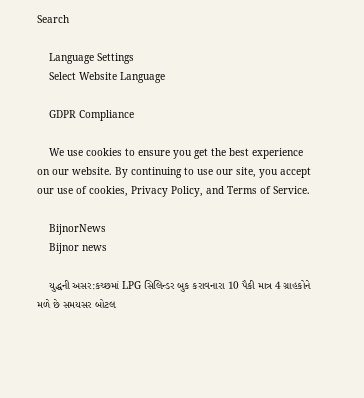Search

    Language Settings
    Select Website Language

    GDPR Compliance

    We use cookies to ensure you get the best experience on our website. By continuing to use our site, you accept our use of cookies, Privacy Policy, and Terms of Service.

    BijnorNews
    Bijnor news

    યુદ્ધની અસર:કચ્છમાં LPG સિલિન્ડર બુક કરાવનારા 10 પૈકી માત્ર 4 ગ્રાહકોને મળે છે સમયસર બોટલ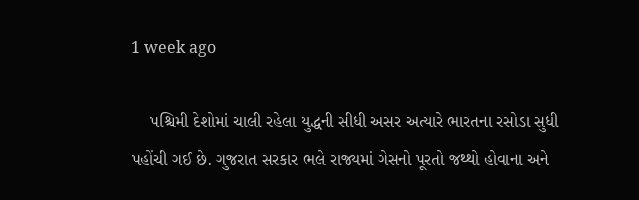1 week ago

    પશ્ચિમી દેશોમાં ચાલી રહેલા યુદ્ધની સીધી અસર અત્યારે ભારતના રસોડા સુધી પહોંચી ગઈ છે. ગુજરાત સરકાર ભલે રાજ્યમાં ગેસનો પૂરતો જથ્થો હોવાના અને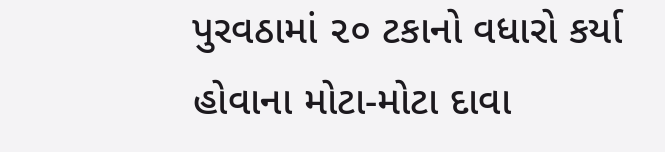પુરવઠામાં ૨૦ ટકાનો વધારો કર્યા હોવાના મોટા-મોટા દાવા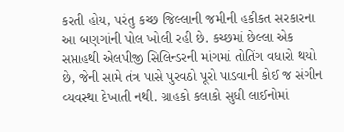કરતી હોય, પરંતુ કચ્છ જિલ્લાની જમીની હકીકત સરકારના આ બણગાંની પોલ ખોલી રહી છે. કચ્છમાં છેલ્લા એક સપ્તાહથી એલપીજી સિલિન્ડરની માંગમાં તોતિંગ વધારો થયો છે, જેની સામે તંત્ર પાસે પુરવઠો પૂરો પાડવાની કોઈ જ સંગીન વ્યવસ્થા દેખાતી નથી. ગ્રાહકો કલાકો સુધી લાઈનોમાં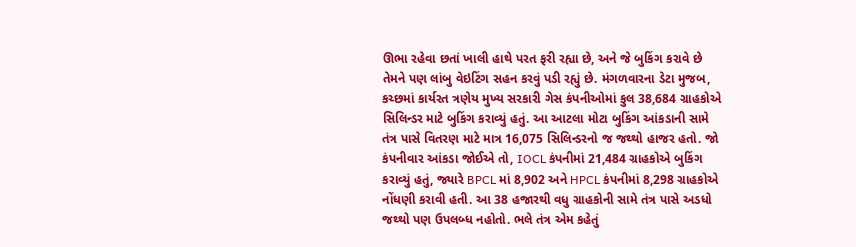ઊભા રહેવા છતાં ખાલી હાથે પરત ફરી રહ્યા છે, અને જે બુકિંગ કરાવે છે તેમને પણ લાંબુ વેઇટિંગ સહન કરવું પડી રહ્યું છે. મંગળવારના ડેટા મુજબ, કચ્છમાં કાર્યરત ત્રણેય મુખ્ય સરકારી ગેસ કંપનીઓમાં કુલ 38,684 ગ્રાહકોએ સિલિન્ડર માટે બુકિંગ કરાવ્યું હતું. આ આટલા મોટા બુકિંગ આંકડાની સામે તંત્ર પાસે વિતરણ માટે માત્ર 16,075 સિલિન્ડરનો જ જથ્થો હાજર હતો. જો કંપનીવાર આંકડા જોઈએ તો, IOCL કંપનીમાં 21,484 ગ્રાહકોએ બુકિંગ કરાવ્યું હતું, જ્યારે BPCL માં 8,902 અને HPCL કંપનીમાં 8,298 ગ્રાહકોએ નોંધણી કરાવી હતી. આ 38 હજારથી વધુ ગ્રાહકોની સામે તંત્ર પાસે અડધો જથ્થો પણ ઉપલબ્ધ નહોતો. ભલે તંત્ર એમ કહેતું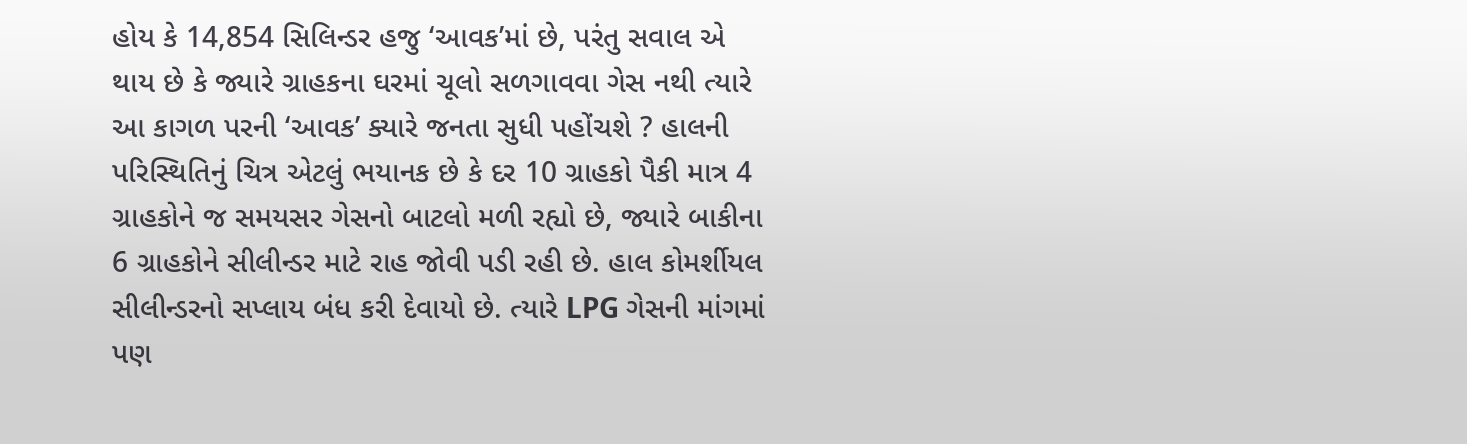હોય કે 14,854 સિલિન્ડર હજુ ‘આવક’માં છે, પરંતુ સવાલ એ થાય છે કે જ્યારે ગ્રાહકના ઘરમાં ચૂલો સળગાવવા ગેસ નથી ત્યારે આ કાગળ પરની ‘આવક’ ક્યારે જનતા સુધી પહોંચશે ? હાલની પરિસ્થિતિનું ચિત્ર એટલું ભયાનક છે કે દર 10 ગ્રાહકો પૈકી માત્ર 4 ગ્રાહકોને જ સમયસર ગેસનો બાટલો મળી રહ્યો છે, જ્યારે બાકીના 6 ગ્રાહકોને સીલીન્ડર માટે રાહ જોવી પડી રહી છે. હાલ કોમર્શીયલ સીલીન્ડરનો સપ્લાય બંધ કરી દેવાયો છે. ત્યારે LPG ગેસની માંગમાં પણ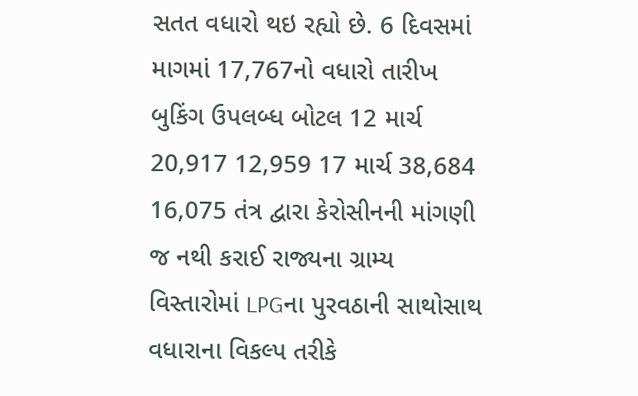સતત વધારો થઇ રહ્યો છે. 6 દિવસમાં માગમાં 17,767નો વધારો તારીખ બુકિંગ ઉપલબ્ધ બોટલ 12 માર્ચ 20,917 12,959 17 માર્ચ 38,684 16,075 તંત્ર દ્વારા કેરોસીનની માંગણી જ નથી કરાઈ રાજ્યના ગ્રામ્ય વિસ્તારોમાં LPGના પુરવઠાની સાથોસાથ વધારાના વિકલ્પ તરીકે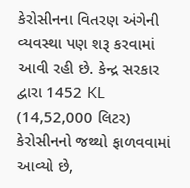કેરોસીનના વિતરણ અંગેની વ્યવસ્થા પણ શરૂ કરવામાં આવી રહી છે. કેન્દ્ર સરકાર દ્વારા 1452 KL (14,52,000 લિટર) કેરોસીનનો જથ્થો ફાળવવામાં આવ્યો છે,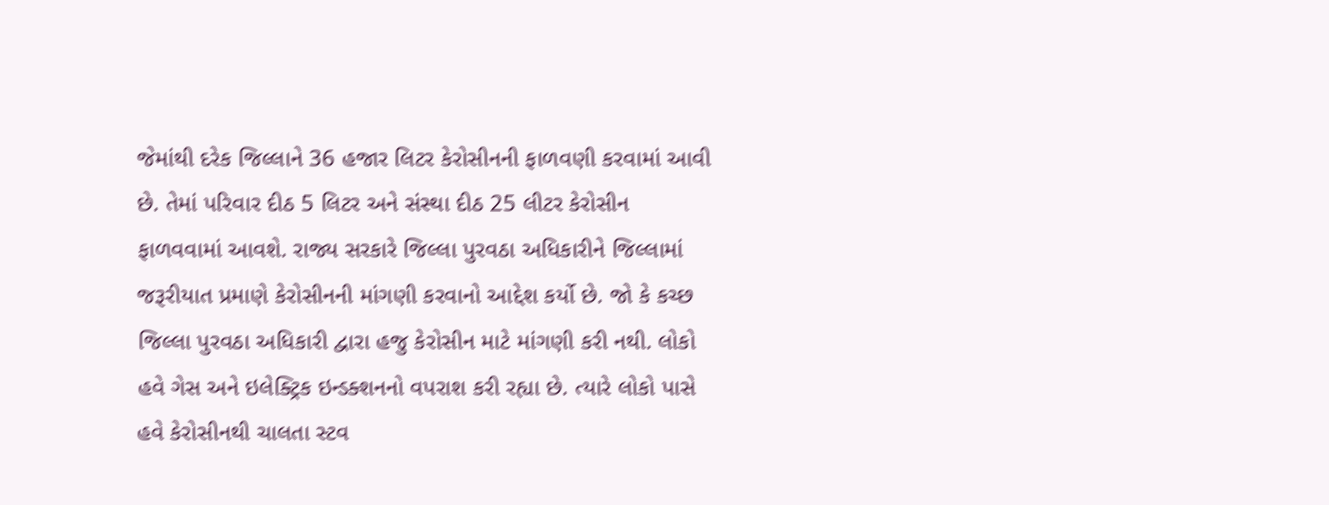જેમાંથી દરેક જિલ્લાને 36 હજાર લિટર કેરોસીનની ફાળવણી કરવામાં આવી છે. તેમાં પરિવાર દીઠ 5 લિટર અને સંસ્થા દીઠ 25 લીટર કેરોસીન ફાળવવામાં આવશે. રાજ્ય સરકારે જિલ્લા પુરવઠા અધિકારીને જિલ્લામાં જરૂરીયાત પ્રમાણે કેરોસીનની માંગણી કરવાનો આદ્દેશ કર્યો છે. જો કે કચ્છ જિલ્લા પુરવઠા અધિકારી દ્વારા હજુ કેરોસીન માટે માંગણી કરી નથી. લોકો હવે ગેસ અને ઇલેક્ટ્રિક ઇન્ડક્શનનો વપરાશ કરી રહ્યા છે. ત્યારે લોકો પાસે હવે કેરોસીનથી ચાલતા સ્ટવ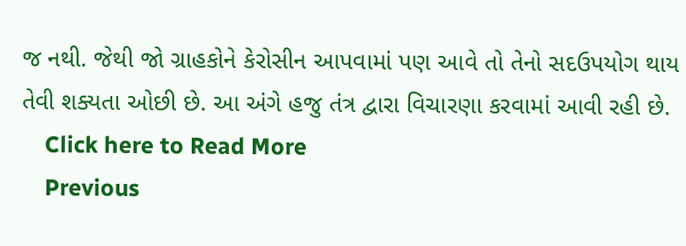જ નથી. જેથી જો ગ્રાહકોને કેરોસીન આપવામાં પણ આવે તો તેનો સદઉપયોગ થાય તેવી શક્યતા ઓછી છે. આ અંગે હજુ તંત્ર દ્વારા વિચારણા કરવામાં આવી રહી છે.
    Click here to Read More
    Previous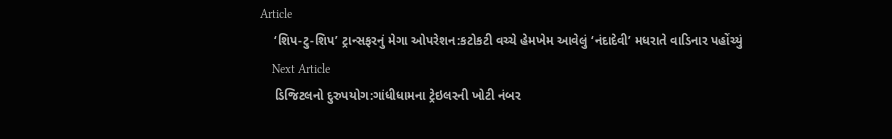Article
    ‘શિપ-ટુ-શિપ’ ટ્રાન્સફરનું મેગા ઓપરેશન:કટોકટી વચ્ચે હેમખેમ આવેલું ‘નંદાદેવી’ મધરાતે વાડિનાર પહોંચ્યું
    Next Article
    ડિજિટલનો દુરુપયોગ:ગાંધીધામના ટ્રેઇલરની ખોટી નંબર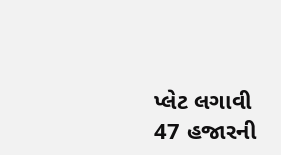પ્લેટ લગાવી 47 હજારની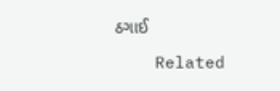ઠગાઈ

    Related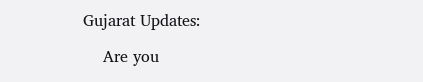Gujarat Updates:

    Are you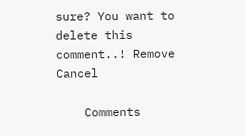sure? You want to delete this comment..! Remove Cancel

    Comments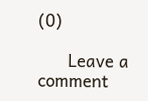(0)

      Leave a comment